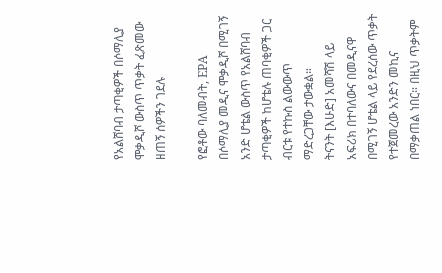የአልሸባብ ታጣቂዎች በሶማሊያ ሞቃዲሾ ውስጥ ጥቃት ፈጽመው ዘጠኝ ሰዎችን ገደሉ

የፎቶው ባለመብት, EPA
በሶማሊያ መዲና ሞቃዲሾ በሚገኝ አንድ ሆቴል ውስጥ የአልሸባብ ታጣቂዎች ከሆቴሉ ጠባቂዎች ጋር ብርቱ የተኩስ ልውውጥ ማድረጋቸው ታውቋል።
ትናንት [እሁድ] አመሻሽ ላይ አፍሪክ በተባለውና በመዲናዋ በሚገኝ ሆቴል ላይ የደረሰው ጥቃት የተጀመረው አንድን መኪና በማቃጠል ነበር። በዚህ ጥቃትም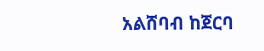አልሸባብ ከጀርባ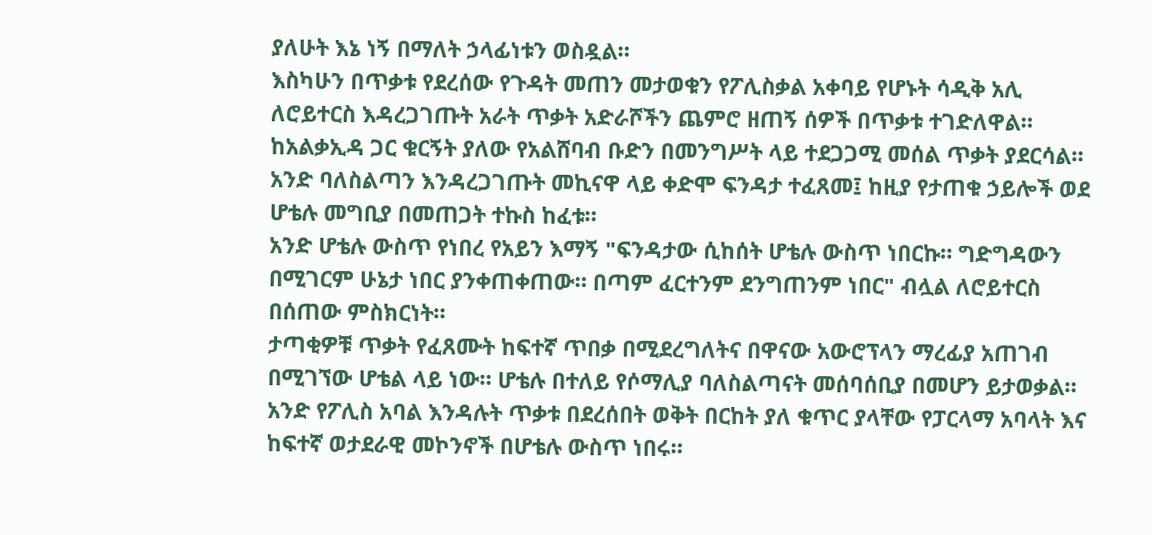ያለሁት እኔ ነኝ በማለት ኃላፊነቱን ወስዷል።
እስካሁን በጥቃቱ የደረሰው የጉዳት መጠን መታወቁን የፖሊስቃል አቀባይ የሆኑት ሳዲቅ አሊ ለሮይተርስ እዳረጋገጡት አራት ጥቃት አድራሾችን ጨምሮ ዘጠኝ ሰዎች በጥቃቱ ተገድለዋል።
ከአልቃኢዳ ጋር ቁርኝት ያለው የአልሸባብ ቡድን በመንግሥት ላይ ተደጋጋሚ መሰል ጥቃት ያደርሳል።
አንድ ባለስልጣን እንዳረጋገጡት መኪናዋ ላይ ቀድሞ ፍንዳታ ተፈጸመ፤ ከዚያ የታጠቁ ኃይሎች ወደ ሆቴሉ መግቢያ በመጠጋት ተኩስ ከፈቱ።
አንድ ሆቴሉ ውስጥ የነበረ የአይን እማኝ "ፍንዳታው ሲከሰት ሆቴሉ ውስጥ ነበርኩ። ግድግዳውን በሚገርም ሁኔታ ነበር ያንቀጠቀጠው። በጣም ፈርተንም ደንግጠንም ነበር" ብሏል ለሮይተርስ በሰጠው ምስክርነት።
ታጣቂዎቹ ጥቃት የፈጸሙት ከፍተኛ ጥበቃ በሚደረግለትና በዋናው አውሮፕላን ማረፊያ አጠገብ በሚገኘው ሆቴል ላይ ነው። ሆቴሉ በተለይ የሶማሊያ ባለስልጣናት መሰባሰቢያ በመሆን ይታወቃል።
አንድ የፖሊስ አባል እንዳሉት ጥቃቱ በደረሰበት ወቅት በርከት ያለ ቁጥር ያላቸው የፓርላማ አባላት እና ከፍተኛ ወታደራዊ መኮንኖች በሆቴሉ ውስጥ ነበሩ።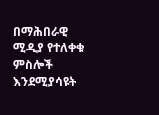በማሕበራዊ ሚዲያ የተለቀቁ ምስሎች እንደሚያሳዩት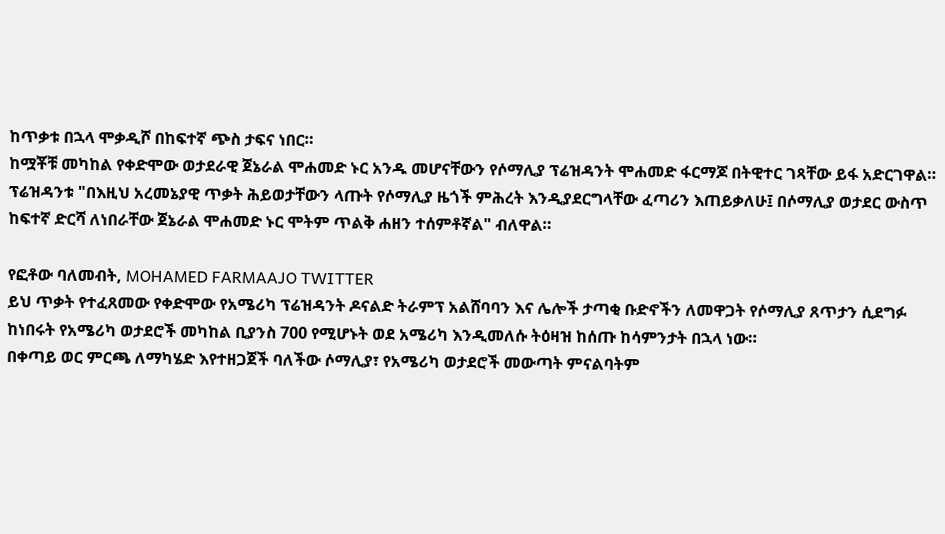ከጥቃቱ በኋላ ሞቃዲሾ በከፍተኛ ጭስ ታፍና ነበር።
ከሟቾቹ መካከል የቀድሞው ወታደራዊ ጀኔራል ሞሐመድ ኑር አንዱ መሆናቸውን የሶማሊያ ፕሬዝዳንት ሞሐመድ ፋርማጆ በትዊተር ገጻቸው ይፋ አድርገዋል።
ፕሬዝዳንቱ "በእዚህ አረመኔያዊ ጥቃት ሕይወታቸውን ላጡት የሶማሊያ ዜጎች ምሕረት እንዲያደርግላቸው ፈጣሪን እጠይቃለሁ፤ በሶማሊያ ወታደር ውስጥ ከፍተኛ ድርሻ ለነበራቸው ጀኔራል ሞሐመድ ኑር ሞትም ጥልቅ ሐዘን ተሰምቶኛል" ብለዋል።

የፎቶው ባለመብት, MOHAMED FARMAAJO TWITTER
ይህ ጥቃት የተፈጸመው የቀድሞው የአሜሪካ ፕሬዝዳንት ዶናልድ ትራምፕ አልሸባባን እና ሌሎች ታጣቂ ቡድኖችን ለመዋጋት የሶማሊያ ጸጥታን ሲደግፉ ከነበሩት የአሜሪካ ወታደሮች መካከል ቢያንስ 700 የሚሆኑት ወደ አሜሪካ እንዲመለሱ ትዕዛዝ ከሰጡ ከሳምንታት በኋላ ነው።
በቀጣይ ወር ምርጫ ለማካሄድ እየተዘጋጀች ባለችው ሶማሊያ፣ የአሜሪካ ወታደሮች መውጣት ምናልባትም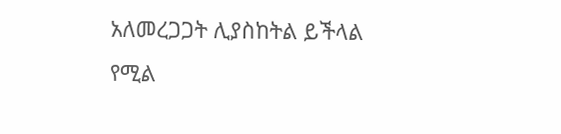አለመረጋጋት ሊያስከትል ይችላል የሚል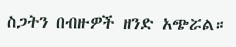ስጋትን በብዙዎች ዘንድ አጭሯል።